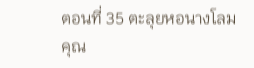ตอนที่ 35 ตะลุยหอนางโลม
คุณ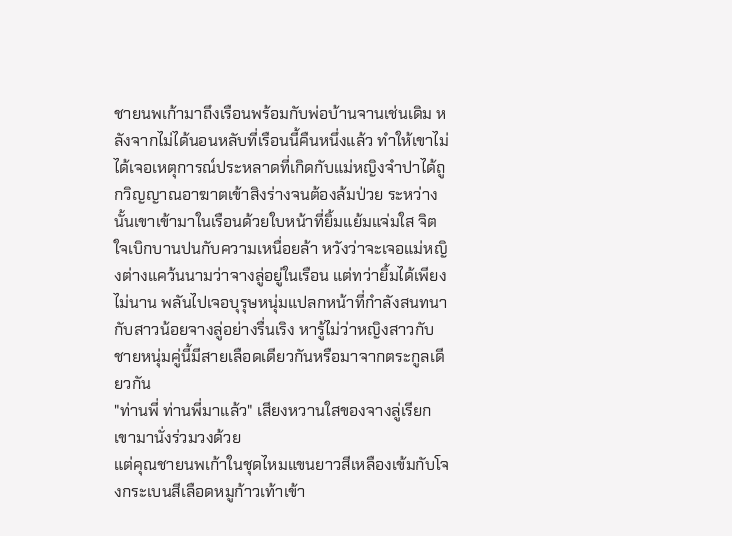ชายนพเก้ามาถึงเรือนพร้อมกับพ่อบ้านจานเช่นเดิม หลังจากไม่ได้นอนหลับที่เรือนนี้คืนหนึ่งแล้ว ทำให้เขาไม่ได้เจอเหตุการณ์ประหลาดที่เกิดกับแม่หญิงจำปาได้ถูกวิญญาณอาฆาตเข้าสิงร่างจนต้องล้มป่วย ระหว่างนั้นเขาเข้ามาในเรือนด้วยใบหน้าที่ยิ้มแย้มแจ่มใส จิตใจเบิกบานปนกับความเหนื่อยล้า หวังว่าจะเจอแม่หญิงต่างแคว้นนามว่าจางลู่อยู่ในเรือน แต่ทว่ายิ้มได้เพียงไม่นาน พลันไปเจอบุรุษหนุ่มแปลกหน้าที่กำลังสนทนากับสาวน้อยจางลู่อย่างรื่นเริง หารู้ไม่ว่าหญิงสาวกับชายหนุ่มคู่นี้มีสายเลือดเดียวกันหรือมาจากตระกูลเดียวกัน
"ท่านพี่ ท่านพี่มาแล้ว" เสียงหวานใสของจางลู่เรียกเขามานั่งร่วมวงด้วย
แต่คุณชายนพเก้าในชุดไหมแขนยาวสีเหลืองเข้มกับโจงกระเบนสีเลือดหมูก้าวเท้าเข้า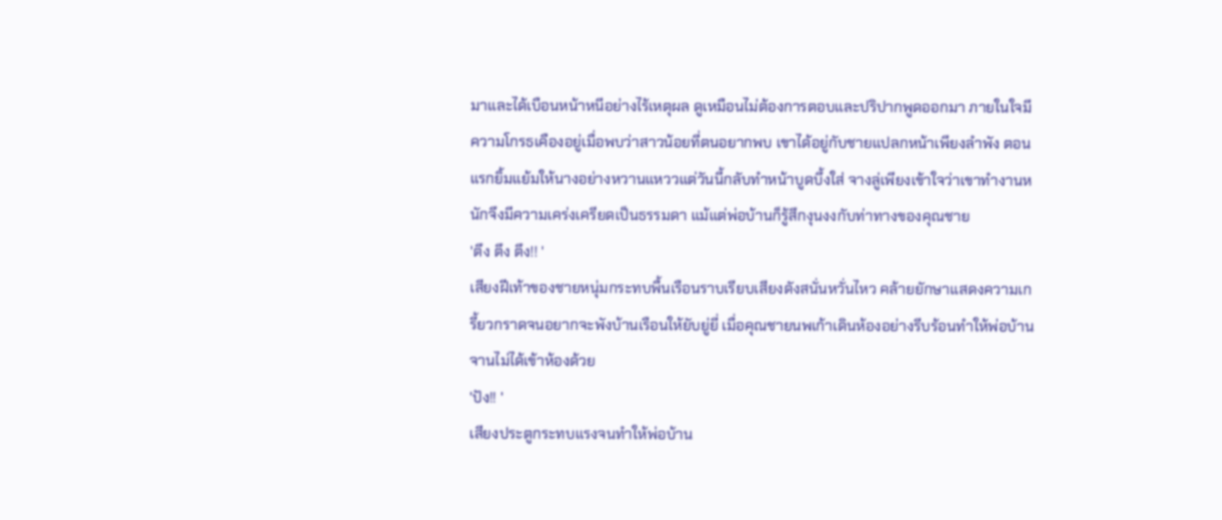มาและได้เบือนหน้าหนีอย่างไร้เหตุผล ดูเหมือนไม่ต้องการตอบและปริปากพูดออกมา ภายในใจมีความโกรธเคืองอยู่เมื่อพบว่าสาวน้อยที่ตนอยากพบ เขาได้อยู่กับชายแปลกหน้าเพียงลำพัง ตอนแรกยิ้มแย้มให้นางอย่างหวานแหววแต่วันนี้กลับทำหน้าบูดบึ้งใส่ จางลู่เพียงเข้าใจว่าเขาทำงานหนักจึงมีความเคร่งเครียดเป็นธรรมดา แม้แต่พ่อบ้านก็รู้สึกงุนงงกับท่าทางของคุณชาย
'ตึง ตึง ตึง!! '
เสียงฝีเท้าของชายหนุ่มกระทบพื้นเรือนราบเรียบเสียงดังสนั่นหวั่นไหว คล้ายยักษาแสดงความเกรี้ยวกราดจนอยากจะพังบ้านเรือนให้ยับยู่ยี่ เมื่อคุณชายนพเก้าเดินห้องอย่างรีบร้อนทำให้พ่อบ้านจานไม่ได้เข้าห้องด้วย
'ปัง!! '
เสียงประตูกระทบแรงจนทำให้พ่อบ้าน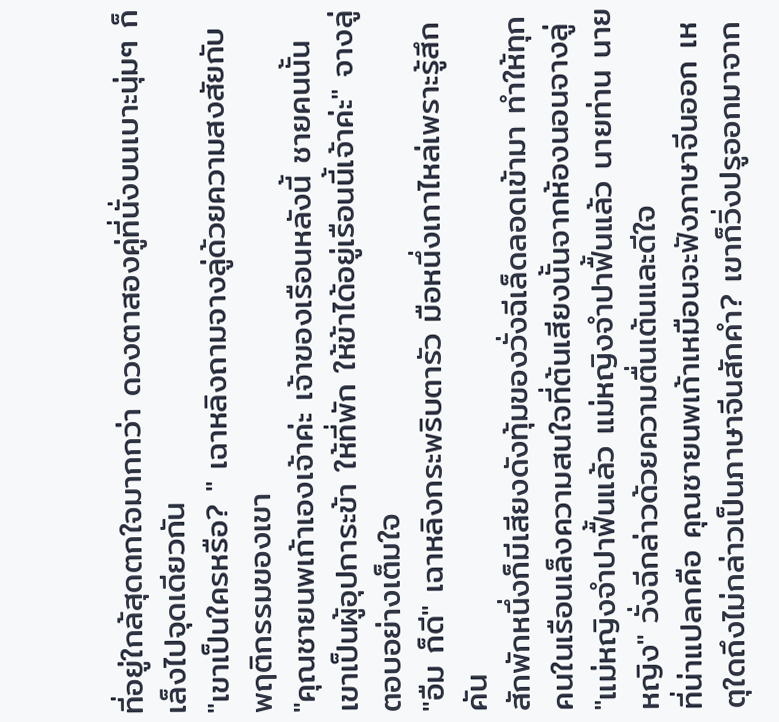ที่อยู่ใกล้สุดตกใจมากกว่า ดวงตาสองคู่ที่นั่งบนเบาะนุ่มๆ ก็เล็งไปจุดเดียวกัน
"เขาเป็นใครหรือ? " เฉาหลิงถามจางลู่ด้วยความสงสัยกับพฤติกรรมของเขา
"คุณชายนพเก้าเองเจ้าค่ะ เจ้าของเรือนหลังนี้ ชายคนนั้นเขาเป็นผู้อุปการะข้า ให้ที่พัก ให้ข้าได้อยู่เรือนนี้เจ้าค่ะ" จางลู่ตอบอย่างเต็มใจ
"อืม ก็ดี" เฉาหลิงกระพริบตารัว มือหนึ่งเกาไหล่เพราะรู้สึกคัน
สักพักหนึ่งก็มีเสียงดังทุ้มของวั่งฉีเล็ดลอดเข้ามา ทำให้ทุกคนในเรือนเล็งความสนใจที่ต้นเสียงนั้นจากห้องนอนจางลู่
"แม่หญิงจำปาฟื้นแล้ว แม่หญิงจำปาฟื้นแล้ว นายท่าน นายหญิง" วั่งฉีกล่าวด้วยความตื่นเต้นและดีใจ
ที่น่าแปลกคือ คุณชายนพเก้าเหมือนจะฟังภาษาจีนออก เหตุใดถึงไม่กล่าวเป็นภาษาจีนสักคำ? เขาก็วิ่งปรูออกมาจาก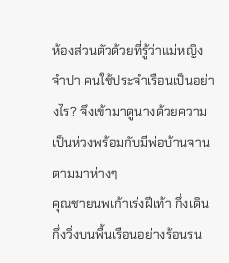ห้องส่วนตัวด้วยที่รู้ว่าแม่หญิงจำปา คนใช้ประจำเรือนเป็นอย่างไร? จึงเข้ามาดูนางด้วยความเป็นห่วงพร้อมกับมีพ่อบ้านจานตามมาห่างๆ
คุณชายนพเก้าเร่งฝีเท้า กึ่งเดิน กึ่งวิ่งบนพื้นเรือนอย่างร้อนรน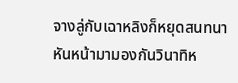จางลู่กับเฉาหลิงก็หยุดสนทนา หันหน้ามามองกันวินาทิห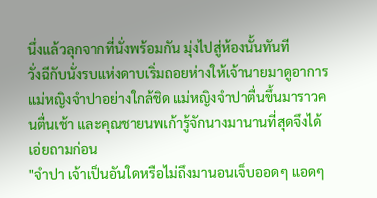นึ่งแล้วลุกจากที่นั่งพร้อมกัน มุ่งไปสู่ห้องนั้นทันที
วั่งฉีกับนั่งรบแห่งดาบเริ่มถอยห่างให้เจ้านายมาดูอาการแม่หญิงจำปาอย่างใกล้ชิด แม่หญิงจำปาตื่นขึ้นมาราวคนตื่นเช้า และคุณชายนพเก้ารู้จักนางมานานที่สุดจึงได้เอ่ยถามก่อน
"จำปา เจ้าเป็นอันใดหรือไม่ถึงมานอนเจ็บออดๆ แอดๆ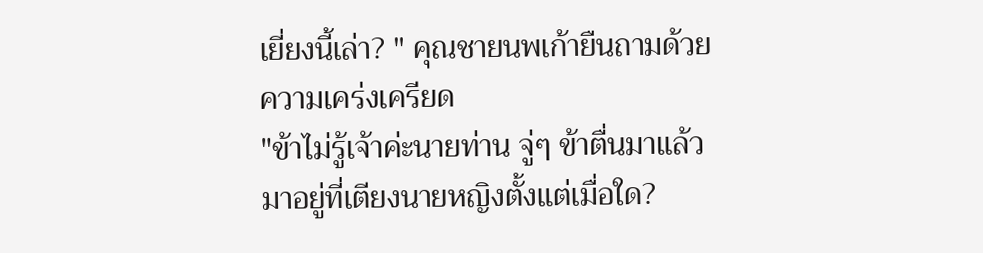เยี่ยงนี้เล่า? " คุณชายนพเก้ายืนถามด้วยความเคร่งเครียด
"ข้าไม่รู้เจ้าค่ะนายท่าน จู่ๆ ข้าตื่นมาแล้วมาอยู่ที่เตียงนายหญิงตั้งแต่เมื่อใด?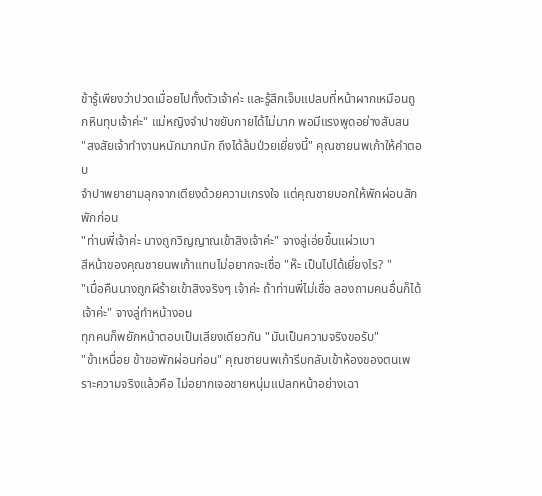ข้ารู้เพียงว่าปวดเมื่อยไปทั้งตัวเจ้าค่ะ และรู้สึกเจ็บแปลบที่หน้าผากเหมือนถูกหินทุบเจ้าค่ะ" แม่หญิงจำปาขยับกายได้ไม่มาก พอมีแรงพูดอย่างสับสน
"สงสัยเจ้าทำงานหนักมากนัก ถึงได้ล้มป่วยเยี่ยงนี้" คุณชายนพเก้าให้คำตอบ
จำปาพยายามลุกจากเตียงด้วยความเกรงใจ แต่คุณชายบอกให้พักผ่อนสักพักก่อน
"ท่านพี่เจ้าค่ะ นางถูกวิญญาณเข้าสิงเจ้าค่ะ" จางลู่เอ่ยขึ้นแผ่วเบา
สีหน้าของคุณชายนพเก้าแทบไม่อยากจะเชื่อ "ห๊ะ เป็นไปได้เยี่ยงไร? "
"เมื่อคืนนางถูกผีร้ายเข้าสิงจริงๆ เจ้าค่ะ ถ้าท่านพี่ไม่เชื่อ ลองถามคนอื่นก็ได้เจ้าค่ะ" จางลู่ทำหน้างอน
ทุกคนก็พยักหน้าตอบเป็นเสียงเดียวกัน "มันเป็นความจริงขอรับ"
"ข้าเหนื่อย ข้าขอพักผ่อนก่อน" คุณชายนพเก้ารีบกลับเข้าห้องของตนเพราะความจริงแล้วคือ ไม่อยากเจอชายหนุ่มแปลกหน้าอย่างเฉา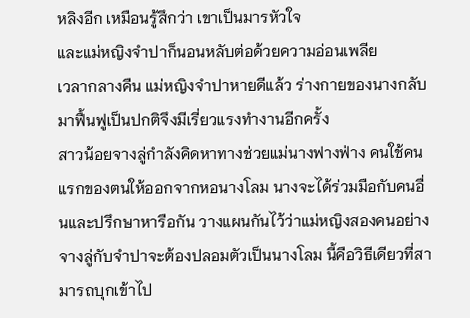หลิงอีก เหมือนรู้สึกว่า เขาเป็นมารหัวใจ
และแม่หญิงจำปาก็นอนหลับต่อด้วยความอ่อนเพลีย
เวลากลางคืน แม่หญิงจำปาหายดีแล้ว ร่างกายของนางกลับมาฟื้นฟูเป็นปกติจึงมีเรี่ยวแรงทำงานอีกครั้ง
สาวน้อยจางลู่กำลังคิดหาทางช่วยแม่นางฟางฟ่าง คนใช้คนแรกของตนให้ออกจากหอนางโลม นางจะได้ร่วมมือกับคนอื่นและปรึกษาหารือกัน วางแผนกันไว้ว่าแม่หญิงสองคนอย่างจางลู่กับจำปาจะต้องปลอมตัวเป็นนางโลม นี้คือวิธีเดียวที่สามารถบุกเข้าไป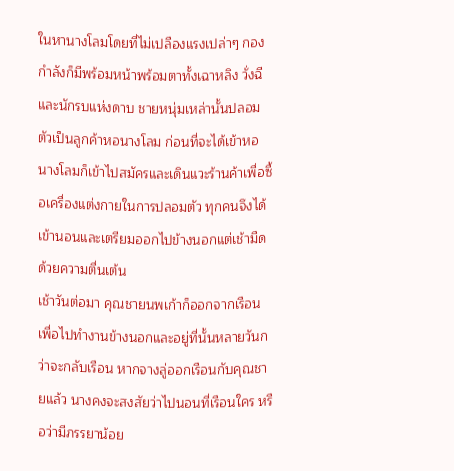ในหานางโลมโดยที่ไม่เปลืองแรงเปล่าๆ กองกำลังก็มีพร้อมหน้าพร้อมตาทั้งเฉาหลิง วั่งฉี และนักรบแห่งดาบ ชายหนุ่มเหล่านั้นปลอมตัวเป็นลูกค้าหอนางโลม ก่อนที่จะได้เข้าหอนางโลมก็เข้าไปสมัครและเดินแวะร้านค้าเพื่อซื้อเครื่องแต่งกายในการปลอมตัว ทุกคนจึงได้เข้านอนและเตรียมออกไปข้างนอกแต่เช้ามืดด้วยความตื่นเต้น
เช้าวันต่อมา คุณชายนพเก้าก็ออกจากเรือนเพื่อไปทำงานข้างนอกและอยู่ที่นั้นหลายวันกว่าจะกลับเรือน หากจางลู่ออกเรือนกับคุณชายแล้ว นางคงจะสงสัยว่าไปนอนที่เรือนใคร หรือว่ามีภรรยาน้อย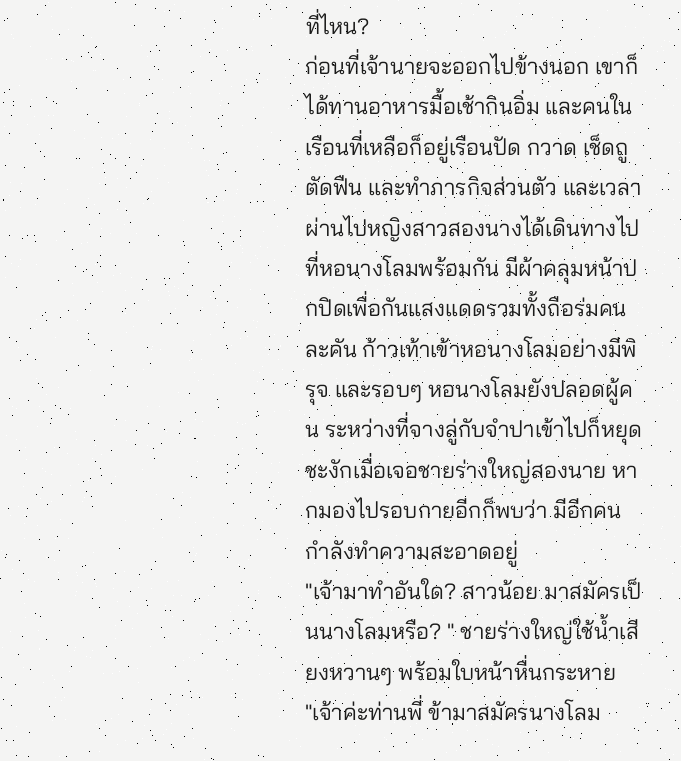ที่ไหน?
ก่อนที่เจ้านายจะออกไปข้างนอก เขาก็ได้ทานอาหารมื้อเช้ากินอิ่ม และคนในเรือนที่เหลือก็อยู่เรือนปัด กวาด เช็ดถู ตัดฟืน และทำภารกิจส่วนตัว และเวลาผ่านไปหญิงสาวสองนางได้เดินทางไปที่หอนางโลมพร้อมกัน มีผ้าคลุมหน้าปกปิดเพื่อกันแสงแดดรวมทั้งถือร่มคนละคัน ก้าวเท้าเข้าหอนางโลมอย่างมีพิรุจ และรอบๆ หอนางโลมยังปลอดผู้คน ระหว่างที่จางลู่กับจำปาเข้าไปก็หยุดชะงักเมื่อเจอชายร่างใหญ่สองนาย หากมองไปรอบกายอีกก็พบว่า มีอีกคนกำลังทำความสะอาดอยู่
"เจ้ามาทำอันใด? สาวน้อย มาสมัครเป็นนางโลมหรือ? " ชายร่างใหญ่ใช้น้ำเสียงหวานๆ พร้อมใบหน้าหื่นกระหาย
"เจ้าค่ะท่านพี่ ข้ามาสมัครนางโลม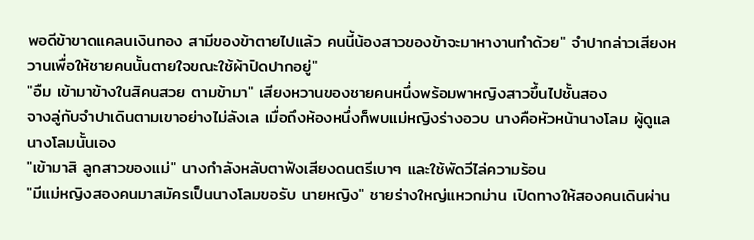พอดีข้าขาดแคลนเงินทอง สามีของข้าตายไปแล้ว คนนี้น้องสาวของข้าจะมาหางานทำด้วย" จำปากล่าวเสียงหวานเพื่อให้ชายคนนั้นตายใจขณะใช้ผ้าปิดปากอยู่"
"อืม เข้ามาข้างในสิคนสวย ตามข้ามา" เสียงหวานของชายคนหนึ่งพร้อมพาหญิงสาวขึ้นไปชั้นสอง
จางลู่กับจำปาเดินตามเขาอย่างไม่ลังเล เมื่อถึงห้องหนึ่งก็พบแม่หญิงร่างอวบ นางคือหัวหน้านางโลม ผู้ดูแลนางโลมนั้นเอง
"เข้ามาสิ ลูกสาวของแม่" นางกำลังหลับตาฟังเสียงดนตรีเบาๆ และใช้พัดวีไล่ความร้อน
"มีแม่หญิงสองคนมาสมัครเป็นนางโลมขอรับ นายหญิง" ชายร่างใหญ่แหวกม่าน เปิดทางให้สองคนเดินผ่าน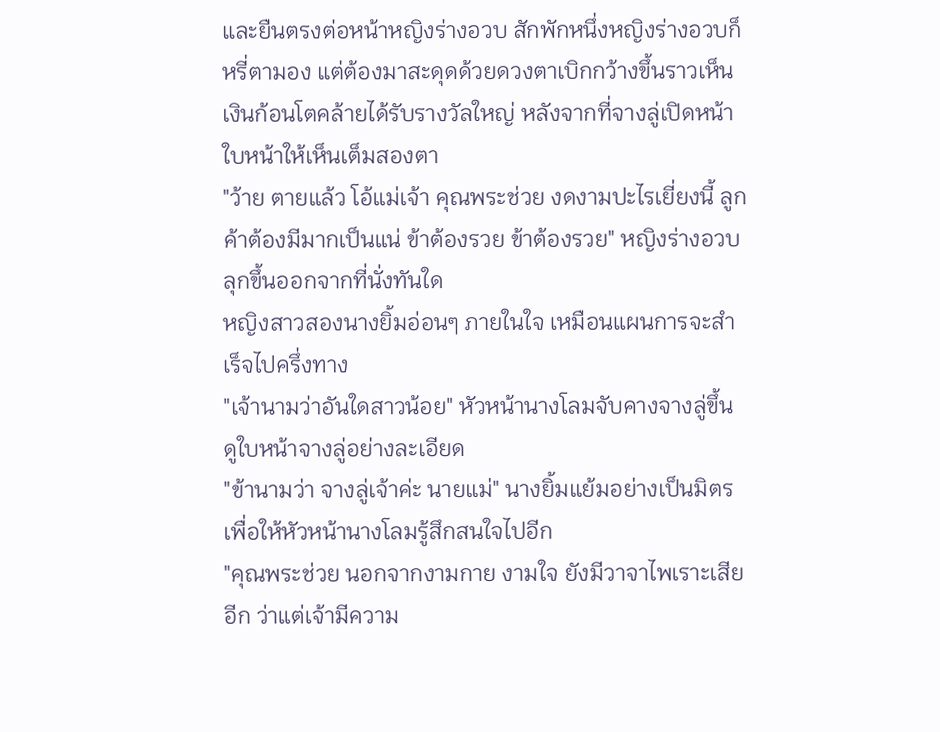และยืนตรงต่อหน้าหญิงร่างอวบ สักพักหนึ่งหญิงร่างอวบก็หรี่ตามอง แต่ต้องมาสะดุดด้วยดวงตาเบิกกว้างขึ้นราวเห็นเงินก้อนโตคล้ายได้รับรางวัลใหญ่ หลังจากที่จางลู่เปิดหน้าใบหน้าให้เห็นเต็มสองตา
"ว้าย ตายแล้ว โอ้แม่เจ้า คุณพระช่วย งดงามปะไรเยี่ยงนี้ ลูกค้าต้องมีมากเป็นแน่ ข้าต้องรวย ข้าต้องรวย" หญิงร่างอวบลุกขึ้นออกจากที่นั่งทันใด
หญิงสาวสองนางยิ้มอ่อนๆ ภายในใจ เหมือนแผนการจะสำเร็จไปครึ่งทาง
"เจ้านามว่าอันใดสาวน้อย" หัวหน้านางโลมจับคางจางลู่ขึ้น ดูใบหน้าจางลู่อย่างละเอียด
"ข้านามว่า จางลู่เจ้าค่ะ นายแม่" นางยิ้มแย้มอย่างเป็นมิตรเพื่อให้หัวหน้านางโลมรู้สึกสนใจไปอีก
"คุณพระช่วย นอกจากงามกาย งามใจ ยังมีวาจาไพเราะเสียอีก ว่าแต่เจ้ามีความ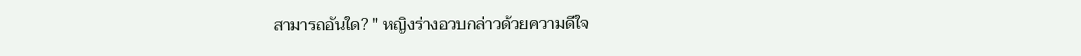สามารถอันใด? " หญิงร่างอวบกล่าวด้วยความดีใจ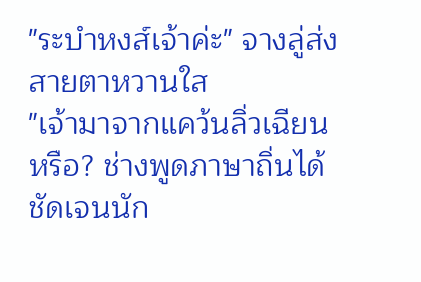"ระบำหงส์เจ้าค่ะ" จางลู่ส่งสายตาหวานใส
"เจ้ามาจากแคว้นลิ่วเฉียนหรือ? ช่างพูดภาษาถิ่นได้ชัดเจนนัก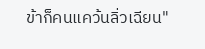ข้าก็คนแคว้นลิ่วเฉียน"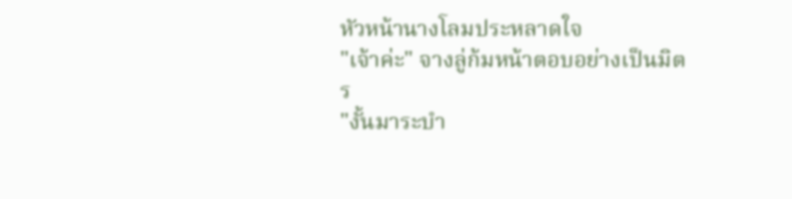หัวหน้านางโลมประหลาดใจ
"เจ้าค่ะ" จางลู่ก้มหน้าตอบอย่างเป็นมิตร
"งั้นมาระบำ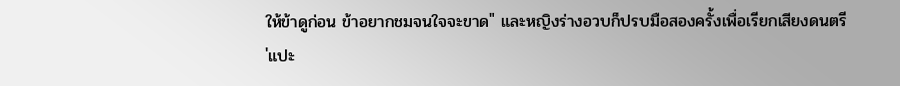ให้ข้าดูก่อน ข้าอยากชมจนใจจะขาด" และหญิงร่างอวบก็ปรบมือสองครั้งเพื่อเรียกเสียงดนตรี
'แปะ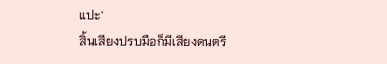แปะ'
สิ้นเสียงปรบมือก็มีเสียงดนตรี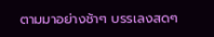ตามมาอย่างช้าๆ บรรเลงสดๆ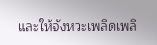และให้จังหวะเพลิดเพลิ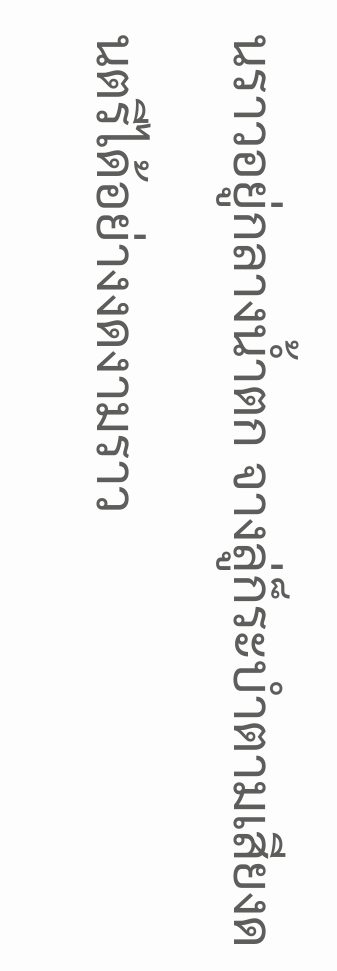นราวอยู่กลางน้ำตก จางลู่ก็ระบำตามเสียงดนตรีได้อย่างงดงามราว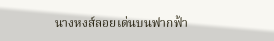นางหงส์ลอยเด่นบนฟากฟ้า